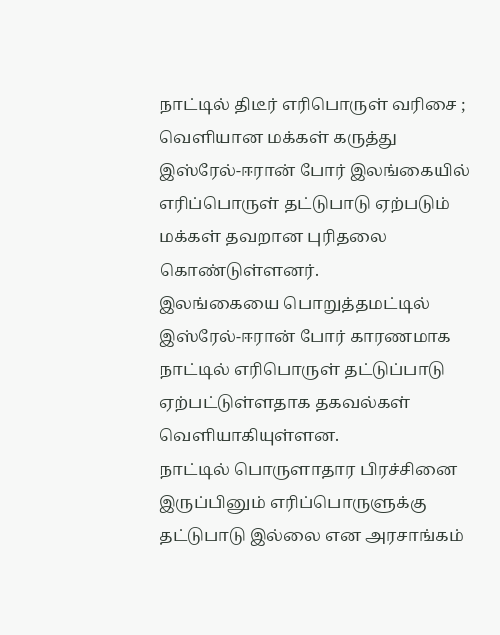நாட்டில் திடீர் எரிபொருள் வரிசை ; வெளியான மக்கள் கருத்து
இஸ்ரேல்-ஈரான் போர் இலங்கையில் எரிப்பொருள் தட்டுபாடு ஏற்படும் மக்கள் தவறான புரிதலை கொண்டுள்ளனர்.
இலங்கையை பொறுத்தமட்டில் இஸ்ரேல்-ஈரான் போர் காரணமாக நாட்டில் எரிபொருள் தட்டுப்பாடு ஏற்பட்டுள்ளதாக தகவல்கள் வெளியாகியுள்ளன.
நாட்டில் பொருளாதார பிரச்சினை இருப்பினும் எரிப்பொருளுக்கு தட்டுபாடு இல்லை என அரசாங்கம்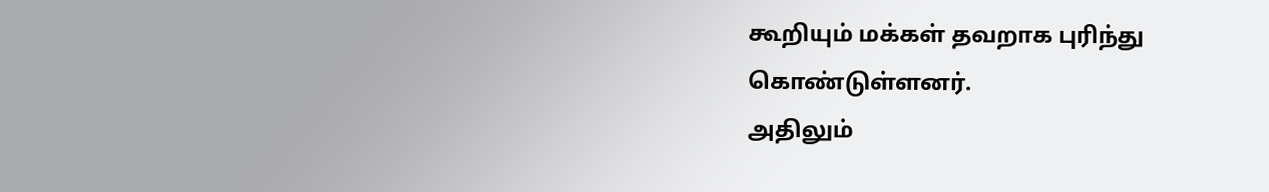கூறியும் மக்கள் தவறாக புரிந்து கொண்டுள்ளனர்.
அதிலும்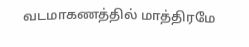வடமாகணத்தில் மாத்திரமே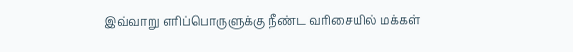இவ்வாறு எரிப்பொருளுக்கு நீண்ட வரிசையில் மக்கள்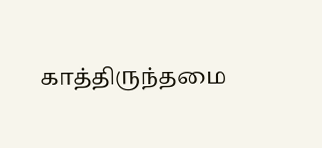காத்திருந்தமை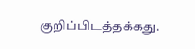குறிப்பிடத்தக்கது.